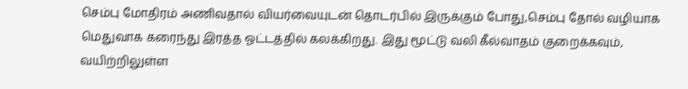செம்பு மோதிரம் அணிவதால் வியர்வையுடன் தொடர்பில் இருக்கும் போது,செம்பு தோல் வழியாக மெதுவாக கரைந்து இரத்த ஓட்டத்தில் கலக்கிறது. இது மூட்டு வலி கீல்வாதம் குறைக்கவும், வயிற்றிலுள்ள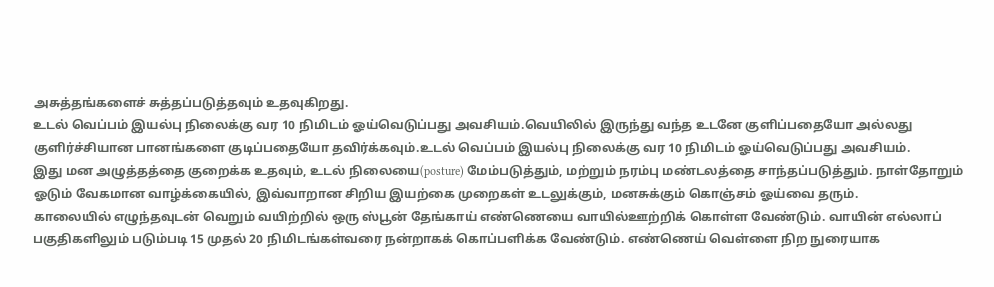அசுத்தங்களைச் சுத்தப்படுத்தவும் உதவுகிறது.
உடல் வெப்பம் இயல்பு நிலைக்கு வர 10 நிமிடம் ஓய்வெடுப்பது அவசியம்.வெயிலில் இருந்து வந்த உடனே குளிப்பதையோ அல்லது குளிர்ச்சியான பானங்களை குடிப்பதையோ தவிர்க்கவும்.உடல் வெப்பம் இயல்பு நிலைக்கு வர 10 நிமிடம் ஓய்வெடுப்பது அவசியம்.
இது மன அழுத்தத்தை குறைக்க உதவும், உடல் நிலையை(posture) மேம்படுத்தும், மற்றும் நரம்பு மண்டலத்தை சாந்தப்படுத்தும். நாள்தோறும் ஓடும் வேகமான வாழ்க்கையில், இவ்வாறான சிறிய இயற்கை முறைகள் உடலுக்கும், மனசுக்கும் கொஞ்சம் ஓய்வை தரும்.
காலையில் எழுந்தவுடன் வெறும் வயிற்றில் ஒரு ஸ்பூன் தேங்காய் எண்ணெயை வாயில்ஊற்றிக் கொள்ள வேண்டும். வாயின் எல்லாப் பகுதிகளிலும் படும்படி 15 முதல் 20 நிமிடங்கள்வரை நன்றாகக் கொப்பளிக்க வேண்டும். எண்ணெய் வெள்ளை நிற நுரையாக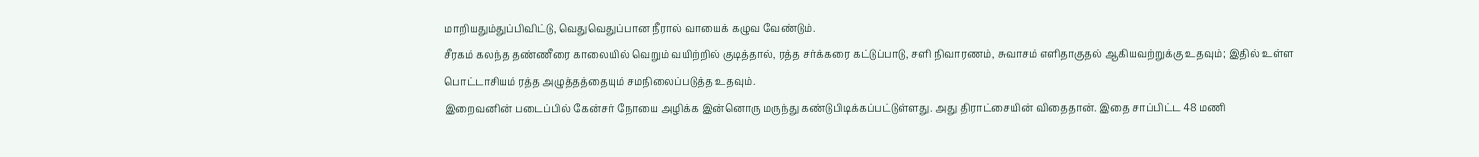மாறியதும்துப்பிவிட்டு, வெதுவெதுப்பான நீரால் வாயைக் கழுவ வேண்டும்.
சீரகம் கலந்த தண்ணீரை காலையில் வெறும் வயிற்றில் குடித்தால், ரத்த சர்க்கரை கட்டுப்பாடு, சளி நிவாரணம், சுவாசம் எளிதாகுதல் ஆகியவற்றுக்கு உதவும்; இதில் உள்ள பொட்டாசியம் ரத்த அழுத்தத்தையும் சமநிலைப்படுத்த உதவும்.
இறைவனின் படைப்பில் கேன்சர் நோயை அழிக்க இன்னொரு மருந்து கண்டுபிடிக்கப்பட்டுள்ளது. அது திராட்சையின் விதைதான். இதை சாப்பிட்ட 48 மணி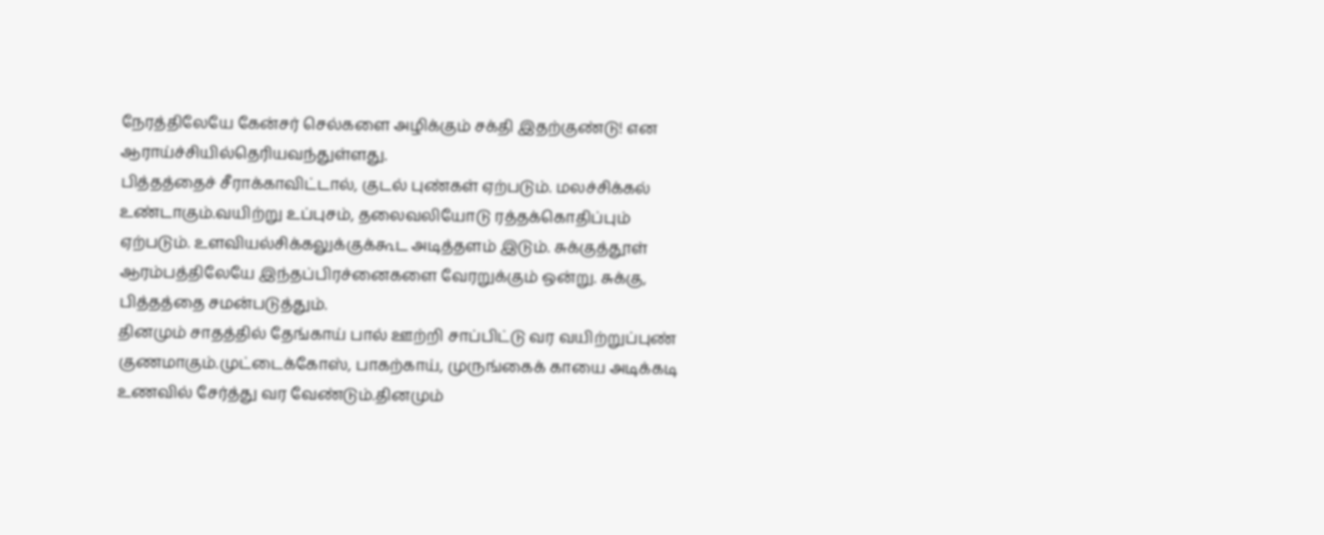நேரத்திலேயே கேன்சர் செல்களை அழிக்கும் சக்தி இதற்குண்டு! என ஆராய்ச்சியில்தெரியவந்துள்ளது.
பித்தத்தைச் சீராக்காவிட்டால், குடல் புண்கள் ஏற்படும். மலச்சிக்கல் உண்டாகும்.வயிற்று உப்புசம், தலைவலியோடு ரத்தக்கொதிப்பும் ஏற்படும். உளவியல்சிக்கலுக்குக்கூட அடித்தளம் இடும். சுக்குத்தூள் ஆரம்பத்திலேயே இந்தப்பிரச்னைகளை வேரறுக்கும் ஒன்று. சுக்கு, பித்தத்தை சமன்படுத்தும்.
தினமும் சாதத்தில் தேங்காய் பால் ஊற்றி சாப்பிட்டு வர வயிற்றுப்புண் குணமாகும்.முட்டைக்கோஸ், பாகற்காய், முருங்கைக் காயை அடிக்கடி உணவில் சேர்த்து வர வேண்டும்.தினமும்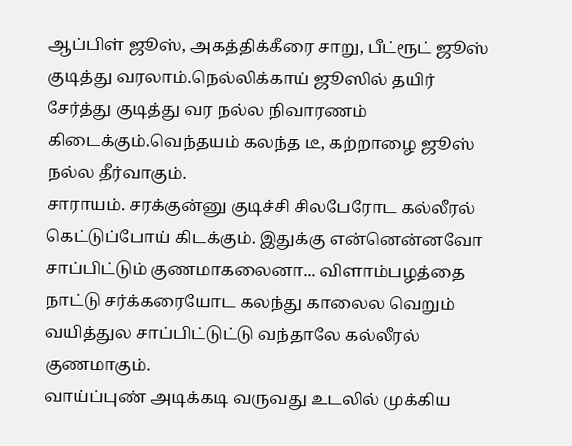ஆப்பிள் ஜூஸ், அகத்திக்கீரை சாறு, பீட்ரூட் ஜூஸ் குடித்து வரலாம்.நெல்லிக்காய் ஜூஸில் தயிர் சேர்த்து குடித்து வர நல்ல நிவாரணம் கிடைக்கும்.வெந்தயம் கலந்த டீ, கற்றாழை ஜூஸ் நல்ல தீர்வாகும்.
சாராயம். சரக்குன்னு குடிச்சி சிலபேரோட கல்லீரல் கெட்டுப்போய் கிடக்கும். இதுக்கு என்னென்னவோ சாப்பிட்டும் குணமாகலைனா... விளாம்பழத்தை நாட்டு சர்க்கரையோட கலந்து காலைல வெறும் வயித்துல சாப்பிட்டுட்டு வந்தாலே கல்லீரல் குணமாகும்.
வாய்ப்புண் அடிக்கடி வருவது உடலில் முக்கிய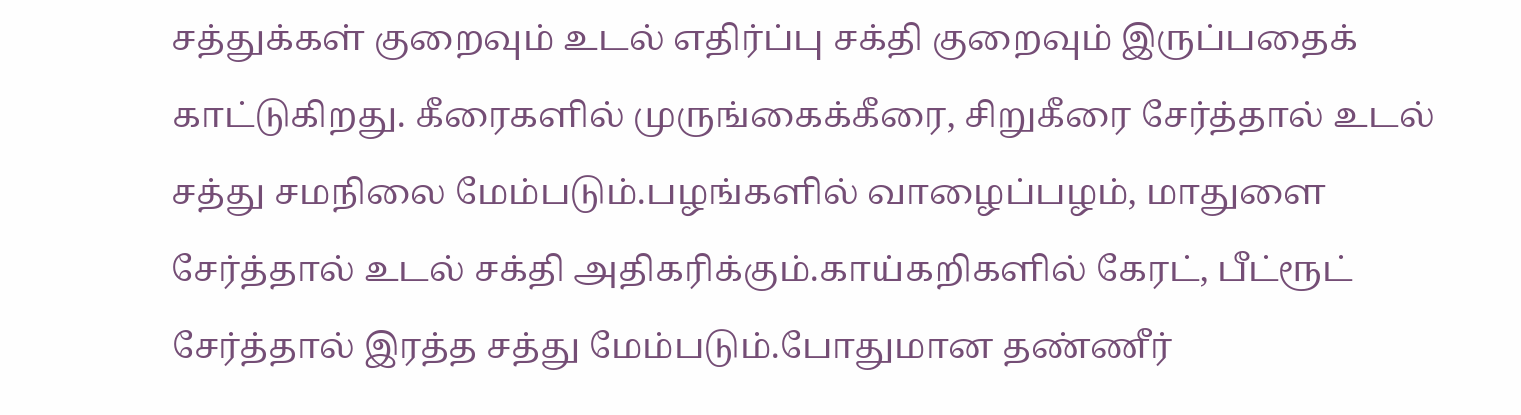சத்துக்கள் குறைவும் உடல் எதிர்ப்பு சக்தி குறைவும் இருப்பதைக் காட்டுகிறது. கீரைகளில் முருங்கைக்கீரை, சிறுகீரை சேர்த்தால் உடல் சத்து சமநிலை மேம்படும்.பழங்களில் வாழைப்பழம், மாதுளை சேர்த்தால் உடல் சக்தி அதிகரிக்கும்.காய்கறிகளில் கேரட், பீட்ரூட் சேர்த்தால் இரத்த சத்து மேம்படும்.போதுமான தண்ணீர்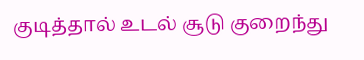குடித்தால் உடல் சூடு குறைந்து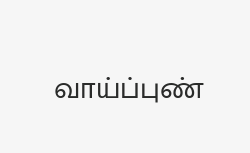வாய்ப்புண்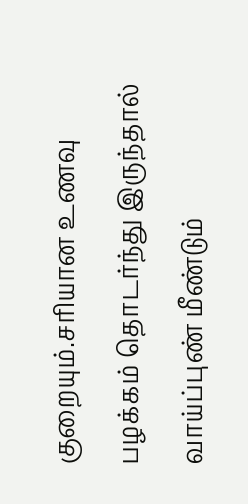குறையும்.சரியான உணவு பழக்கம் தொடர்ந்து இருந்தால் வாய்ப்புண் மீண்டும்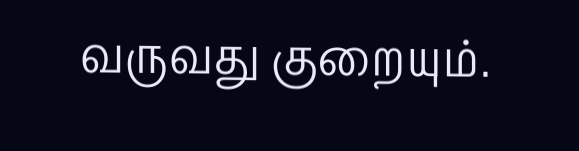வருவது குறையும்.